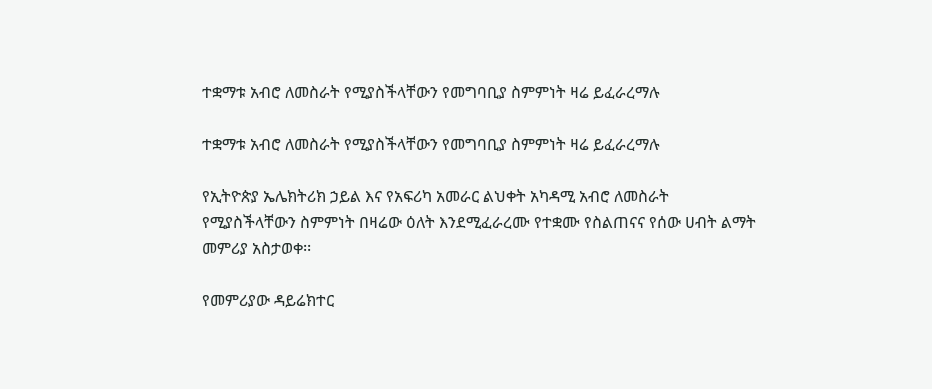ተቋማቱ አብሮ ለመስራት የሚያስችላቸውን የመግባቢያ ስምምነት ዛሬ ይፈራረማሉ

ተቋማቱ አብሮ ለመስራት የሚያስችላቸውን የመግባቢያ ስምምነት ዛሬ ይፈራረማሉ

የኢትዮጵያ ኤሌክትሪክ ኃይል እና የአፍሪካ አመራር ልህቀት አካዳሚ አብሮ ለመስራት የሚያስችላቸውን ስምምነት በዛሬው ዕለት እንደሚፈራረሙ የተቋሙ የስልጠናና የሰው ሀብት ልማት መምሪያ አስታወቀ፡፡

የመምሪያው ዳይሬክተር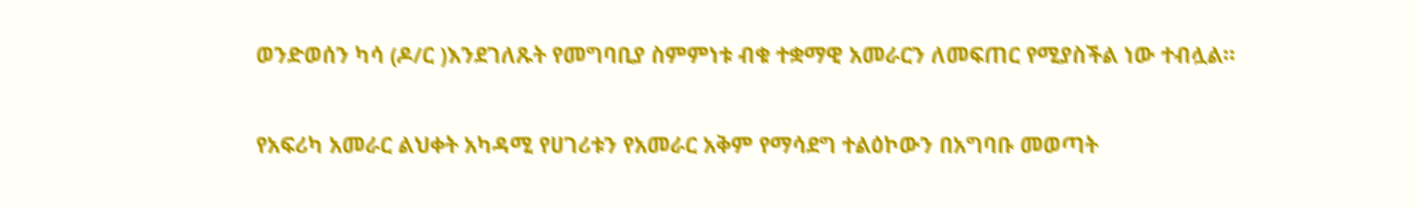ወንድወሰን ካሳ (ዶ/ር )እንደገለጹት የመግባቢያ ስምምነቱ ብቁ ተቋማዊ አመራርን ለመፍጠር የሚያስችል ነው ተብሏል።

የአፍሪካ አመራር ልህቀት አካዳሚ የሀገሪቱን የአመራር አቅም የማሳደግ ተልዕኮውን በአግባቡ መወጣት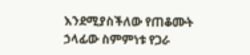እንደሚያስችለው የጠቆሙት ኃላፊው ስምምነቱ የጋራ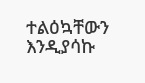ተልዕኳቸውን እንዲያሳኩ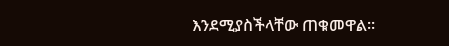እንደሚያስችላቸው ጠቁመዋል።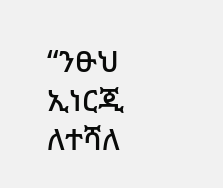“ንፁህ ኢነርጂ ለተሻለ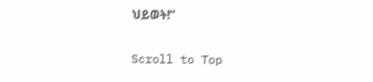ህይወት!”

Scroll to Top